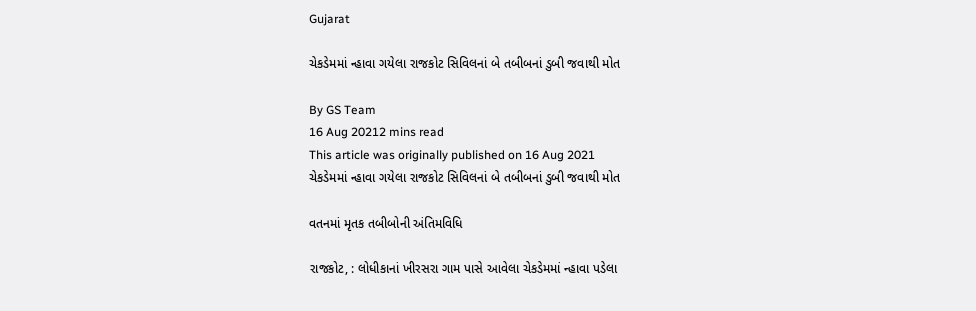Gujarat

ચેકડેમમાં ન્હાવા ગયેલા રાજકોટ સિવિલનાં બે તબીબનાં ડુબી જવાથી મોત

By GS Team
16 Aug 20212 mins read
This article was originally published on 16 Aug 2021
ચેકડેમમાં ન્હાવા ગયેલા રાજકોટ સિવિલનાં બે તબીબનાં ડુબી જવાથી મોત

વતનમાં મૃતક તબીબોની અંતિમવિધિ

રાજકોટ, : લોધીકાનાં ખીરસરા ગામ પાસે આવેલા ચેકડેમમાં ન્હાવા પડેલા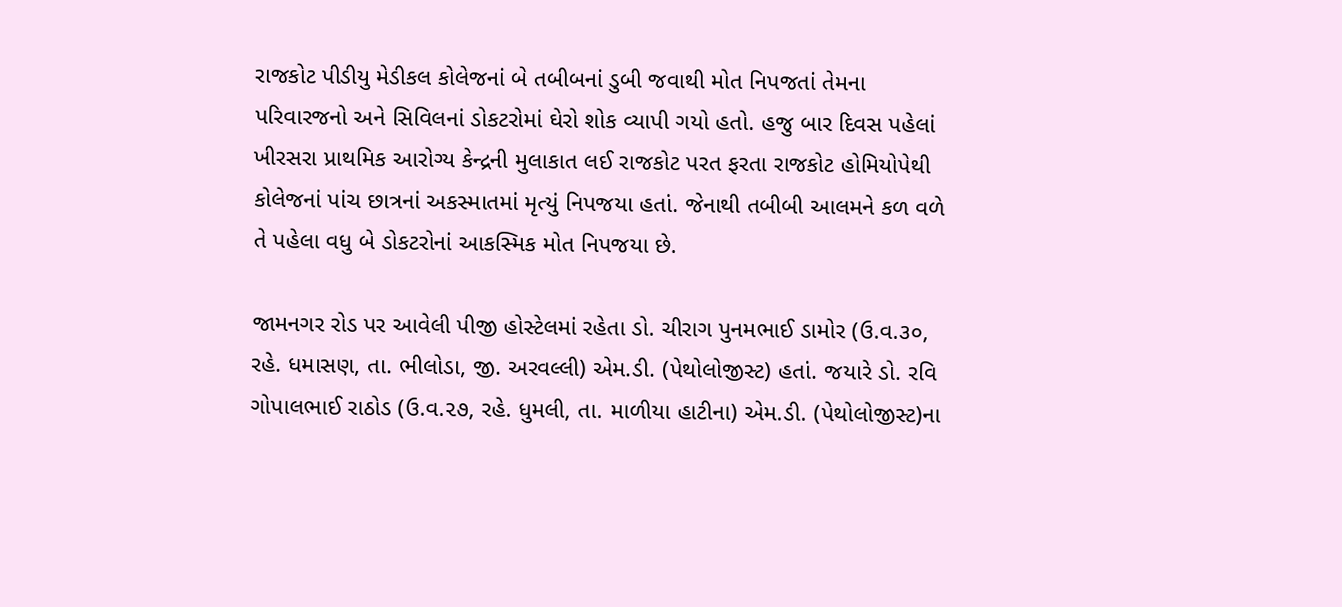રાજકોટ પીડીયુ મેડીકલ કોલેજનાં બે તબીબનાં ડુબી જવાથી મોત નિપજતાં તેમના પરિવારજનો અને સિવિલનાં ડોકટરોમાં ઘેરો શોક વ્યાપી ગયો હતો. હજુ બાર દિવસ પહેલાં ખીરસરા પ્રાથમિક આરોગ્ય કેન્દ્રની મુલાકાત લઈ રાજકોટ પરત ફરતા રાજકોટ હોમિયોપેથી કોલેજનાં પાંચ છાત્રનાં અકસ્માતમાં મૃત્યું નિપજયા હતાં. જેનાથી તબીબી આલમને કળ વળે તે પહેલા વધુ બે ડોકટરોનાં આકસ્મિક મોત નિપજયા છે.

જામનગર રોડ પર આવેલી પીજી હોસ્ટેલમાં રહેતા ડો. ચીરાગ પુનમભાઈ ડામોર (ઉ.વ.૩૦, રહે. ધમાસણ, તા. ભીલોડા, જી. અરવલ્લી) એમ.ડી. (પેથોલોજીસ્ટ) હતાં. જયારે ડો. રવિ ગોપાલભાઈ રાઠોડ (ઉ.વ.૨૭, રહે. ધુમલી, તા. માળીયા હાટીના) એમ.ડી. (પેથોલોજીસ્ટ)ના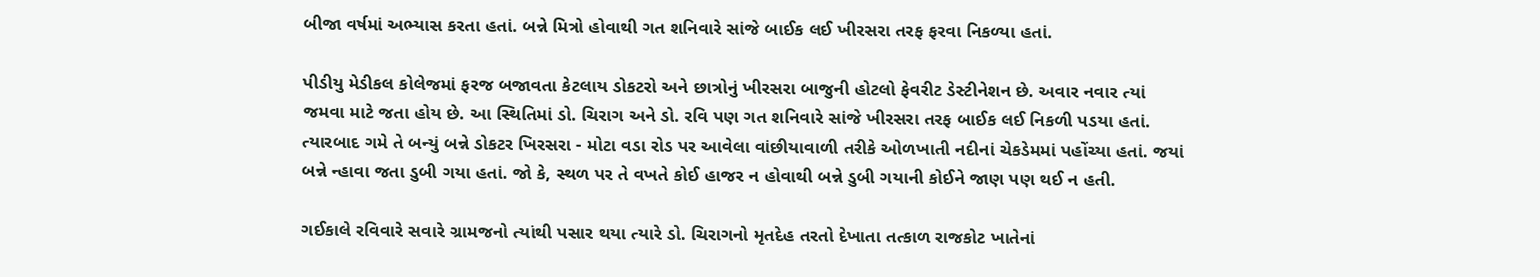બીજા વર્ષમાં અભ્યાસ કરતા હતાં. બન્ને મિત્રો હોવાથી ગત શનિવારે સાંજે બાઈક લઈ ખીરસરા તરફ ફરવા નિકળ્યા હતાં.

પીડીયુ મેડીકલ કોલેજમાં ફરજ બજાવતા કેટલાય ડોકટરો અને છાત્રોનું ખીરસરા બાજુની હોટલો ફેવરીટ ડેસ્ટીનેશન છે. અવાર નવાર ત્યાં જમવા માટે જતા હોય છે. આ સ્થિતિમાં ડો. ચિરાગ અને ડો. રવિ પણ ગત શનિવારે સાંજે ખીરસરા તરફ બાઈક લઈ નિકળી પડયા હતાં.  ત્યારબાદ ગમે તે બન્યું બન્ને ડોકટર ખિરસરા - મોટા વડા રોડ પર આવેલા વાંછીયાવાળી તરીકે ઓળખાતી નદીનાં ચેકડેમમાં પહોંચ્યા હતાં. જયાં બન્ને ન્હાવા જતા ડુબી ગયા હતાં. જો કે, સ્થળ પર તે વખતે કોઈ હાજર ન હોવાથી બન્ને ડુબી ગયાની કોઈને જાણ પણ થઈ ન હતી.

ગઈકાલે રવિવારે સવારે ગ્રામજનો ત્યાંથી પસાર થયા ત્યારે ડો. ચિરાગનો મૃતદેહ તરતો દેખાતા તત્કાળ રાજકોટ ખાતેનાં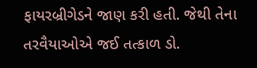ફાયરબ્રીગેડને જાણ કરી હતી. જેથી તેના તરવૈયાઓએ જઈ તત્કાળ ડો.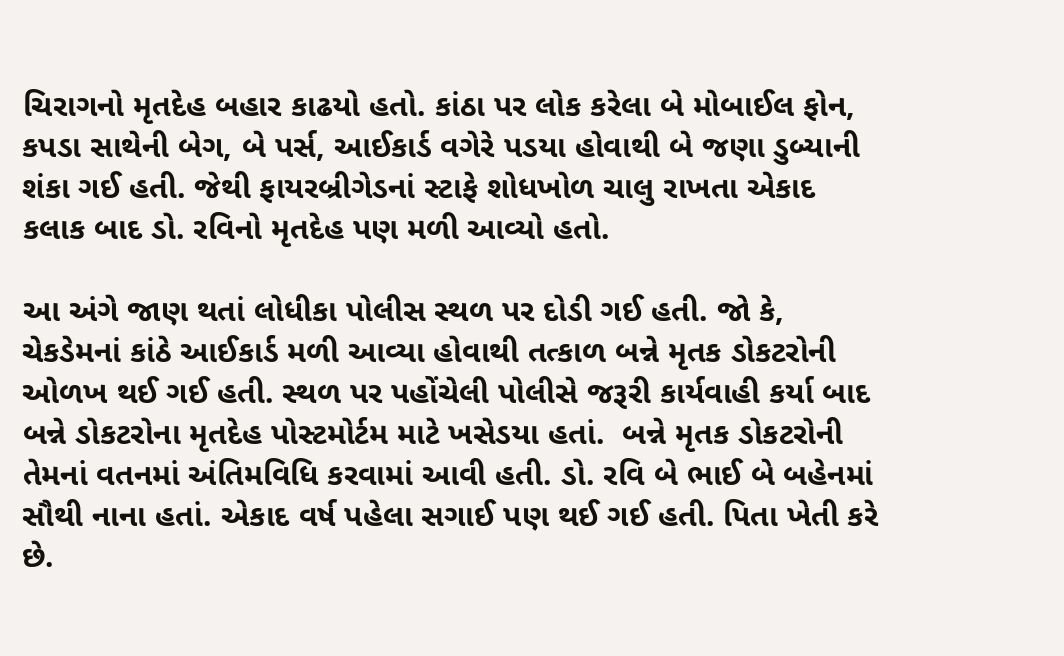ચિરાગનો મૃતદેહ બહાર કાઢયો હતો. કાંઠા પર લોક કરેલા બે મોબાઈલ ફોન, કપડા સાથેની બેગ, બે પર્સ, આઈકાર્ડ વગેરે પડયા હોવાથી બે જણા ડુબ્યાની શંકા ગઈ હતી. જેથી ફાયરબ્રીગેડનાં સ્ટાફે શોધખોળ ચાલુ રાખતા એકાદ કલાક બાદ ડો. રવિનો મૃતદેહ પણ મળી આવ્યો હતો.

આ અંગે જાણ થતાં લોધીકા પોલીસ સ્થળ પર દોડી ગઈ હતી. જો કે, ચેકડેમનાં કાંઠે આઈકાર્ડ મળી આવ્યા હોવાથી તત્કાળ બન્ને મૃતક ડોકટરોની ઓળખ થઈ ગઈ હતી. સ્થળ પર પહોંચેલી પોલીસે જરૂરી કાર્યવાહી કર્યા બાદ બન્ને ડોકટરોના મૃતદેહ પોસ્ટમોર્ટમ માટે ખસેડયા હતાં.  બન્ને મૃતક ડોકટરોની તેમનાં વતનમાં અંતિમવિધિ કરવામાં આવી હતી. ડો. રવિ બે ભાઈ બે બહેનમાં સૌથી નાના હતાં. એકાદ વર્ષ પહેલા સગાઈ પણ થઈ ગઈ હતી. પિતા ખેતી કરે છે.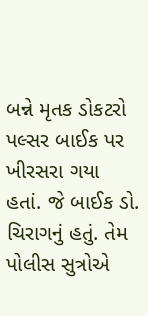બન્ને મૃતક ડોકટરો પલ્સર બાઈક પર ખીરસરા ગયા હતાં. જે બાઈક ડો. ચિરાગનું હતું. તેમ પોલીસ સુત્રોએ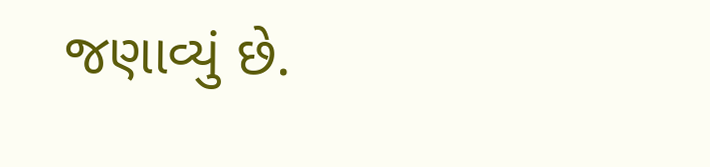જણાવ્યું છે.